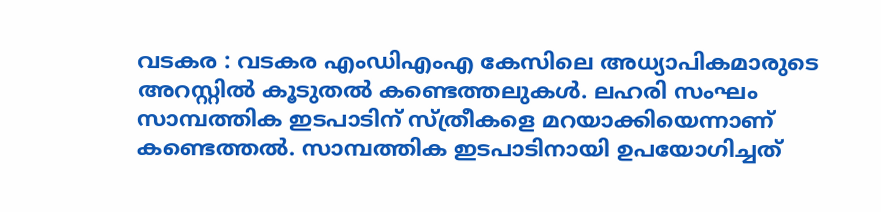വടകര : വടകര എംഡിഎംഎ കേസിലെ അധ്യാപികമാരുടെ അറസ്റ്റിൽ കൂടുതൽ കണ്ടെത്തലുകൾ. ലഹരി സംഘം സാമ്പത്തിക ഇടപാടിന് സ്ത്രീകളെ മറയാക്കിയെന്നാണ് കണ്ടെത്തൽ. സാമ്പത്തിക ഇടപാടിനായി ഉപയോഗിച്ചത്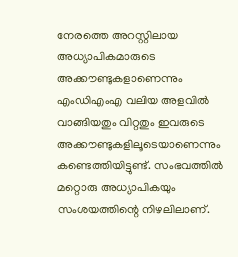നേരത്തെ അറസ്റ്റിലായ അധ്യാപികമാരുടെ അക്കൗണ്ടുകളാണെന്നും എംഡിഎംഎ വലിയ അളവിൽ വാങ്ങിയതും വിറ്റതും ഇവരുടെ അക്കൗണ്ടുകളിലൂടെയാണെന്നും കണ്ടെത്തിയിട്ടുണ്ട്. സംഭവത്തിൽ മറ്റൊരു അധ്യാപികയും സംശയത്തിന്റെ നിഴലിലാണ്.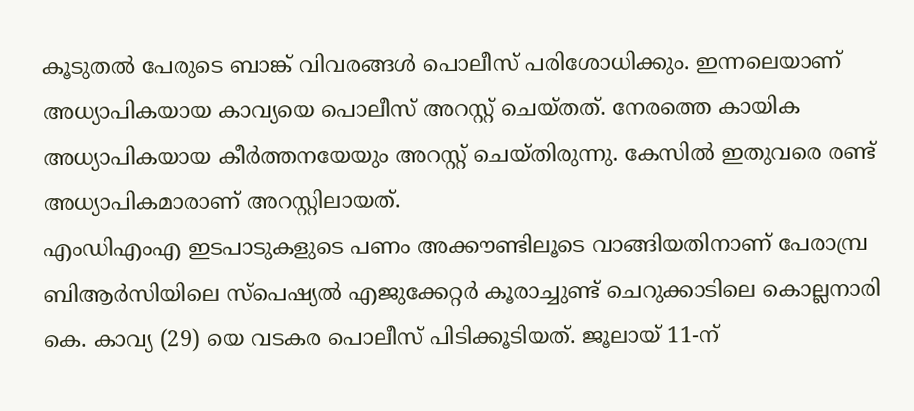കൂടുതൽ പേരുടെ ബാങ്ക് വിവരങ്ങൾ പൊലീസ് പരിശോധിക്കും. ഇന്നലെയാണ് അധ്യാപികയായ കാവ്യയെ പൊലീസ് അറസ്റ്റ് ചെയ്തത്. നേരത്തെ കായിക അധ്യാപികയായ കീർത്തനയേയും അറസ്റ്റ് ചെയ്തിരുന്നു. കേസിൽ ഇതുവരെ രണ്ട് അധ്യാപികമാരാണ് അറസ്റ്റിലായത്.
എംഡിഎംഎ ഇടപാടുകളുടെ പണം അക്കൗണ്ടിലൂടെ വാങ്ങിയതിനാണ് പേരാമ്പ്ര ബിആർസിയിലെ സ്പെഷ്യൽ എജുക്കേറ്റർ കൂരാച്ചുണ്ട് ചെറുക്കാടിലെ കൊല്ലനാരി കെ. കാവ്യ (29) യെ വടകര പൊലീസ് പിടിക്കൂടിയത്. ജൂലായ് 11-ന്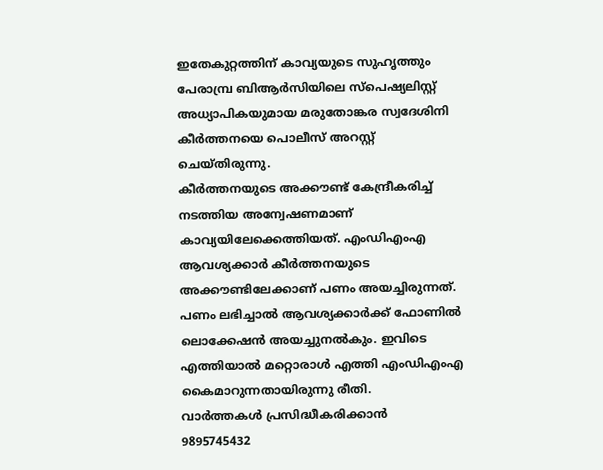ഇതേകുറ്റത്തിന് കാവ്യയുടെ സുഹൃത്തും പേരാമ്പ്ര ബിആർസിയിലെ സ്പെഷ്യലിസ്റ്റ് അധ്യാപികയുമായ മരുതോങ്കര സ്വദേശിനി കീർത്തനയെ പൊലീസ് അറസ്റ്റ് ചെയ്തിരുന്നു.
കീർത്തനയുടെ അക്കൗണ്ട് കേന്ദ്രീകരിച്ച് നടത്തിയ അന്വേഷണമാണ് കാവ്യയിലേക്കെത്തിയത്. എംഡിഎംഎ ആവശ്യക്കാർ കീർത്തനയുടെ അക്കൗണ്ടിലേക്കാണ് പണം അയച്ചിരുന്നത്. പണം ലഭിച്ചാൽ ആവശ്യക്കാർക്ക് ഫോണിൽ ലൊക്കേഷൻ അയച്ചുനൽകും. ഇവിടെ എത്തിയാൽ മറ്റൊരാൾ എത്തി എംഡിഎംഎ കൈമാറുന്നതായിരുന്നു രീതി.
വാർത്തകൾ പ്രസിദ്ധീകരിക്കാൻ
9895745432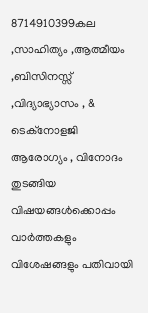8714910399കല ,സാഹിത്യം ,ആത്മീയം ,ബിസിനസ്സ് ,വിദ്യാഭ്യാസം , & ടെക്നോളജി ആരോഗ്യം , വിനോദം തുടങ്ങിയ വിഷയങ്ങൾക്കൊപ്പം വാർത്തകളും വിശേഷങ്ങളും പതിവായി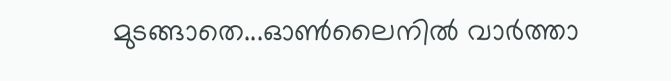മുടങ്ങാതെ...ഓൺലൈനിൽ വാർത്താ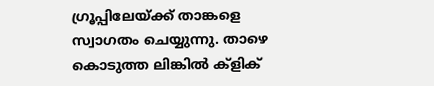ഗ്രൂപ്പിലേയ്ക്ക് താങ്കളെ സ്വാഗതം ചെയ്യുന്നു. താഴെ കൊടുത്ത ലിങ്കിൽ ക്ളിക്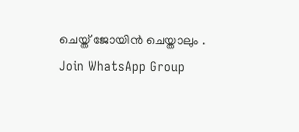ചെയ്ത് ജോയിൻ ചെയ്താലും .
Join WhatsApp Group